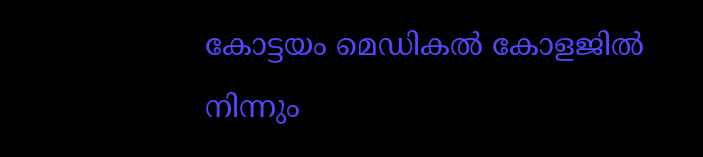കോട്ടയം മെഡികല്‍ കോളജില്‍ നിന്നും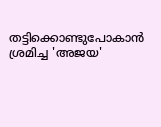തട്ടിക്കൊണ്ടുപോകാന്‍ ശ്രമിച്ച 'അജയ'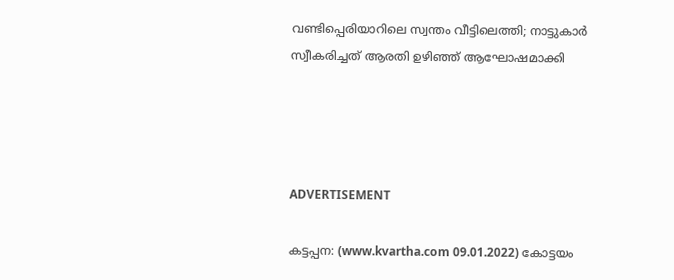വണ്ടിപ്പെരിയാറിലെ സ്വന്തം വീട്ടിലെത്തി; നാട്ടുകാര്‍ സ്വീകരിച്ചത് ആരതി ഉഴിഞ്ഞ് ആഘോഷമാക്കി




ADVERTISEMENT

കട്ടപ്പന: (www.kvartha.com 09.01.2022) കോട്ടയം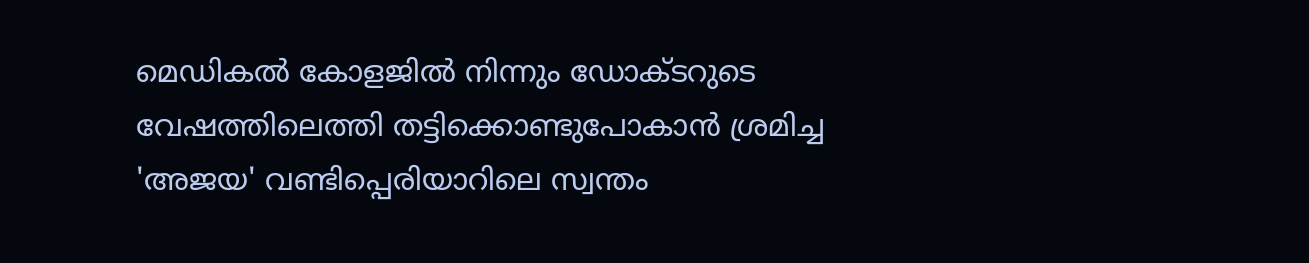മെഡികല്‍ കോളജില്‍ നിന്നും ഡോക്ടറുടെ വേഷത്തിലെത്തി തട്ടിക്കൊണ്ടുപോകാന്‍ ശ്രമിച്ച 'അജയ' വണ്ടിപ്പെരിയാറിലെ സ്വന്തം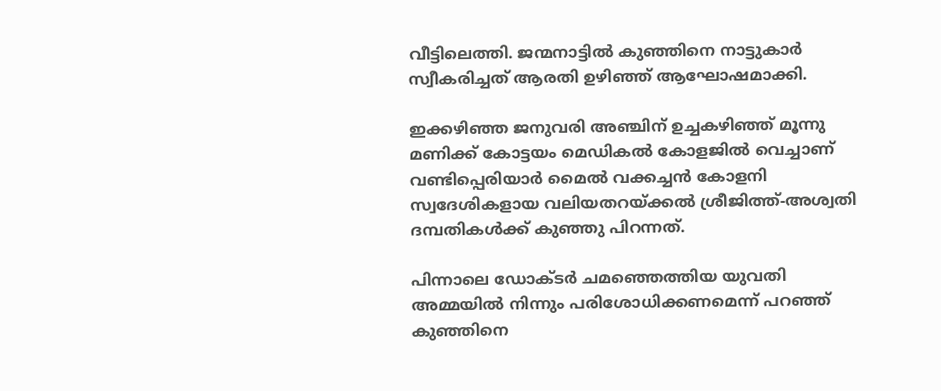വീട്ടിലെത്തി. ജന്മനാട്ടില്‍ കുഞ്ഞിനെ നാട്ടുകാര്‍ സ്വീകരിച്ചത് ആരതി ഉഴിഞ്ഞ് ആഘോഷമാക്കി.

ഇക്കഴിഞ്ഞ ജനുവരി അഞ്ചിന് ഉച്ചകഴിഞ്ഞ് മൂന്നു മണിക്ക് കോട്ടയം മെഡികല്‍ കോളജില്‍ വെച്ചാണ് വണ്ടിപ്പെരിയാര്‍ മൈല്‍ വക്കച്ചന്‍ കോളനി സ്വദേശികളായ വലിയതറയ്ക്കല്‍ ശ്രീജിത്ത്-അശ്വതി ദമ്പതികള്‍ക്ക് കുഞ്ഞു പിറന്നത്.

പിന്നാലെ ഡോക്ടര്‍ ചമഞ്ഞെത്തിയ യുവതി അമ്മയില്‍ നിന്നും പരിശോധിക്കണമെന്ന് പറഞ്ഞ് കുഞ്ഞിനെ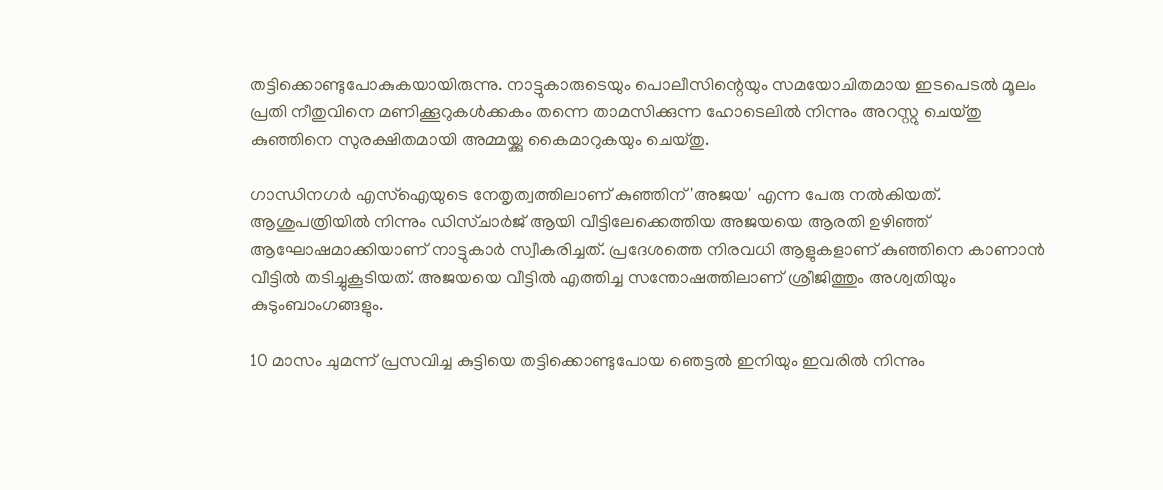തട്ടിക്കൊണ്ടുപോകുകയായിരുന്നു. നാട്ടുകാരുടെയും പൊലീസിന്റെയും സമയോചിതമായ ഇടപെടല്‍ മൂലം പ്രതി നീതുവിനെ മണിക്കൂറുകള്‍ക്കകം തന്നെ താമസിക്കുന്ന ഹോടെലില്‍ നിന്നും അറസ്റ്റു ചെയ്തു കുഞ്ഞിനെ സുരക്ഷിതമായി അമ്മയ്ക്കു കൈമാറുകയും ചെയ്തു.

ഗാന്ധിനഗര്‍ എസ്‌ഐയുടെ നേതൃത്വത്തിലാണ് കുഞ്ഞിന് 'അജയ' എന്ന പേരു നല്‍കിയത്. ആശുപത്രിയില്‍ നിന്നും ഡിസ്ചാര്‍ജ് ആയി വീട്ടിലേക്കെത്തിയ അജയയെ ആരതി ഉഴിഞ്ഞ് ആഘോഷമാക്കിയാണ് നാട്ടുകാര്‍ സ്വീകരിച്ചത്. പ്രദേശത്തെ നിരവധി ആളുകളാണ് കുഞ്ഞിനെ കാണാന്‍ വീട്ടില്‍ തടിച്ചുകൂടിയത്. അജയയെ വീട്ടില്‍ എത്തിച്ച സന്തോഷത്തിലാണ് ശ്രീജിത്തും അശ്വതിയും കുടുംബാംഗങ്ങളും.

10 മാസം ചുമന്ന് പ്രസവിച്ച കുട്ടിയെ തട്ടിക്കൊണ്ടുപോയ ഞെട്ടല്‍ ഇനിയും ഇവരില്‍ നിന്നും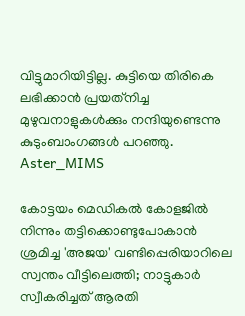വിട്ടുമാറിയിട്ടില്ല. കുട്ടിയെ തിരികെ ലഭിക്കാന്‍ പ്രയത്‌നിച്ച മുഴുവനാളുകള്‍ക്കും നന്ദിയുണ്ടെന്നു കുടുംബാംഗങ്ങള്‍ പറഞ്ഞു.
Aster_MIMS

കോട്ടയം മെഡികല്‍ കോളജില്‍ നിന്നും തട്ടിക്കൊണ്ടുപോകാന്‍ ശ്രമിച്ച 'അജയ' വണ്ടിപ്പെരിയാറിലെ സ്വന്തം വീട്ടിലെത്തി; നാട്ടുകാര്‍ സ്വീകരിച്ചത് ആരതി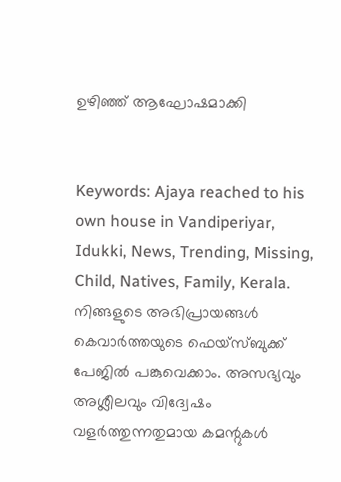ഉഴിഞ്ഞ് ആഘോഷമാക്കി


Keywords: Ajaya reached to his own house in Vandiperiyar, Idukki, News, Trending, Missing, Child, Natives, Family, Kerala.
നിങ്ങളുടെ അഭിപ്രായങ്ങൾ കെവാർത്തയുടെ ഫെയ്‌സ്‌ബുക്ക് പേജിൽ പങ്കുവെക്കാം. അസഭ്യവും അശ്ലീലവും വിദ്വേഷം വളർത്തുന്നതുമായ കമന്റുകൾ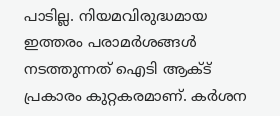പാടില്ല. നിയമവിരുദ്ധമായ ഇത്തരം പരാമർശങ്ങൾ നടത്തുന്നത് ഐടി ആക്ട് പ്രകാരം കുറ്റകരമാണ്. കർശന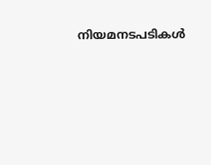നിയമനടപടികൾ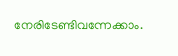നേരിടേണ്ടിവന്നേക്കാം.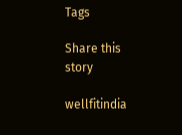Tags

Share this story

wellfitindia